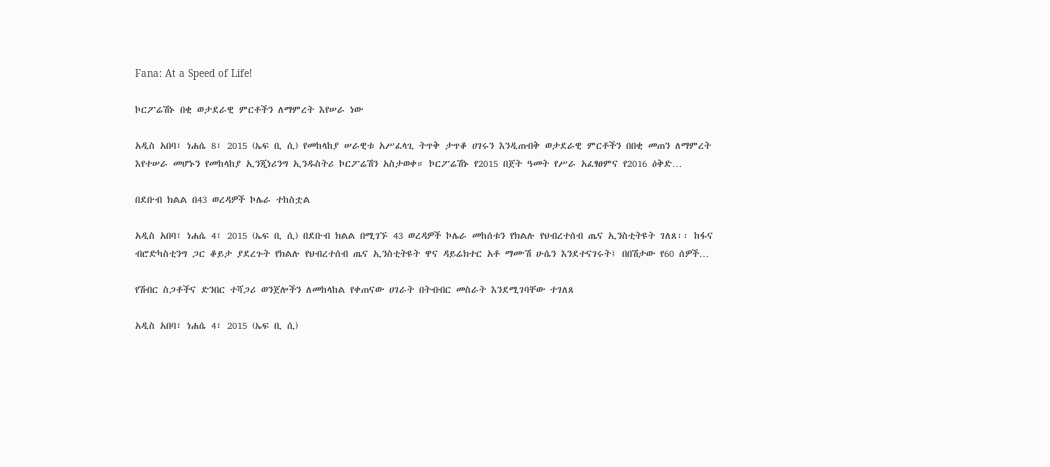Fana: At a Speed of Life!

ኮርፖሬሽኑ በቂ ወታደራዊ ምርቶችን ለማምረት እየሠራ ነው

አዲስ አበባ፣ ነሐሴ 8፣ 2015 (ኤፍ ቢ ሲ) የመከላከያ ሠራዊቱ አሥፈላጊ ትጥቅ ታጥቆ ሀገሩን እንዲጠብቅ ወታደራዊ ምርቶችን በበቂ መጠን ለማምረት እየተሠራ መሆኑን የመከላከያ ኢንጂነሪንግ ኢንዱስትሪ ኮርፖሬሽን አስታወቀ። ኮርፖሬሽኑ የ2015 በጀት ዓመት የሥራ አፈፃፀምና የ2016 ዕቅድ…

በደቡብ ክልል በ43 ወረዳዎች ኮሌራ ተከስቷል

አዲስ አበባ፣ ነሐሴ 4፣ 2015 (ኤፍ ቢ ሲ) በደቡብ ክልል በሚገኙ 43 ወረዳዎች ኮሌራ መከሰቱን የክልሉ የህብረተሰብ ጤና ኢንስቲትዩት ገለጸ፡፡ ከፋና ብሮድካስቲንግ ጋር ቆይታ ያደረጉት የክልሉ የህብረተሰብ ጤና ኢንስቲትዩት ዋና ዳይሬክተር አቶ ማሙሽ ሁሴን እንደተናገሩት፤ በበሽታው የ60 ሰዎች…

የሽብር ስጋቶችና ድንበር ተሻጋሪ ወንጀሎችን ለመከላከል የቀጠናው ሀገራት በትብብር መስራት እንደሚገባቸው ተገለጸ

አዲስ አበባ፣ ነሐሴ 4፣ 2015 (ኤፍ ቢ ሲ)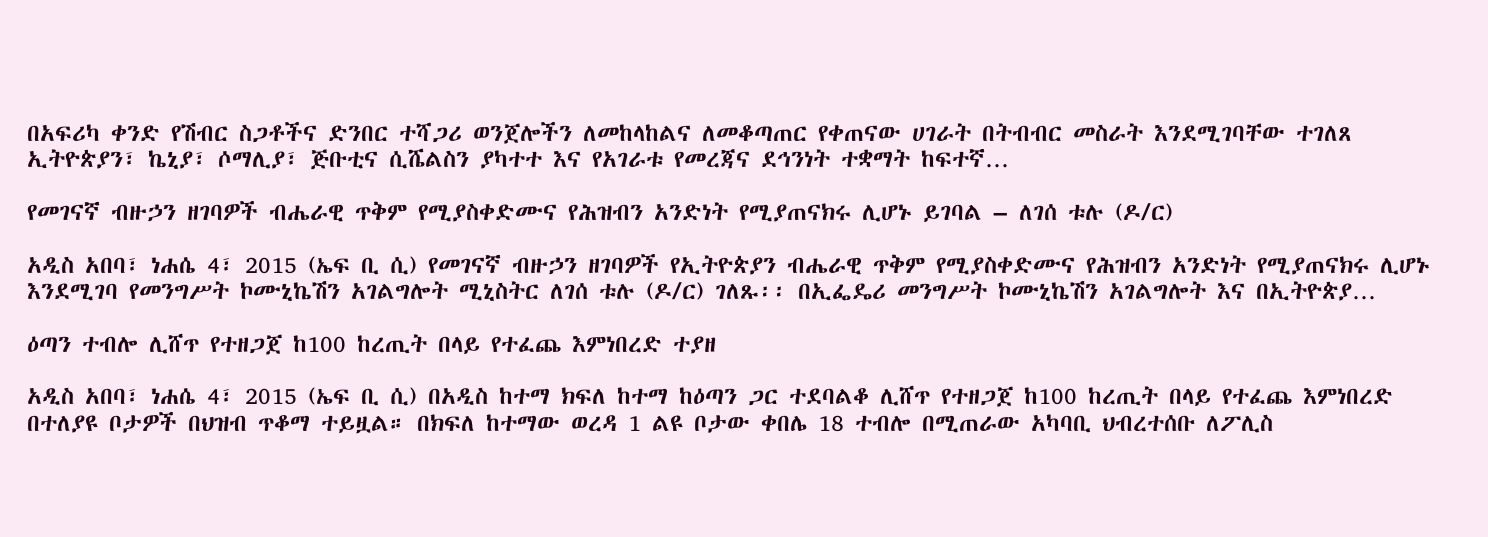በአፍሪካ ቀንድ የሽብር ስጋቶችና ድንበር ተሻጋሪ ወንጀሎችን ለመከላከልና ለመቆጣጠር የቀጠናው ሀገራት በትብብር መስራት እንደሚገባቸው ተገለጸ ኢትዮጵያን፣ ኬኒያ፣ ሶማሊያ፣ ጅቡቲና ሲሼልስን ያካተተ እና የአገራቱ የመረጃና ደኅንነት ተቋማት ከፍተኛ…

የመገናኛ ብዙኃን ዘገባዎች ብሔራዊ ጥቅም የሚያስቀድሙና የሕዝብን አንድነት የሚያጠናክሩ ሊሆኑ ይገባል – ለገሰ ቱሉ (ዶ/ር)

አዲስ አበባ፣ ነሐሴ 4፣ 2015 (ኤፍ ቢ ሲ) የመገናኛ ብዙኃን ዘገባዎች የኢትዮጵያን ብሔራዊ ጥቅም የሚያስቀድሙና የሕዝብን አንድነት የሚያጠናክሩ ሊሆኑ እንደሚገባ የመንግሥት ኮሙኒኬሽን አገልግሎት ሚኒስትር ለገሰ ቱሉ (ዶ/ር) ገለጹ፡፡ በኢፌዴሪ መንግሥት ኮሙኒኬሽን አገልግሎት እና በኢትዮጵያ…

ዕጣን ተብሎ ሊሸጥ የተዘጋጀ ከ100 ከረጢት በላይ የተፈጨ እምነበረድ ተያዘ

አዲስ አበባ፣ ነሐሴ 4፣ 2015 (ኤፍ ቢ ሲ) በአዲስ ከተማ ክፍለ ከተማ ከዕጣን ጋር ተደባልቆ ሊሸጥ የተዘጋጀ ከ100 ከረጢት በላይ የተፈጨ እምነበረድ በተለያዩ ቦታዎች በህዝብ ጥቆማ ተይዟል። በክፍለ ከተማው ወረዳ 1 ልዩ ቦታው ቀበሌ 18 ተብሎ በሚጠራው አካባቢ ህብረተሰቡ ለፖሊስ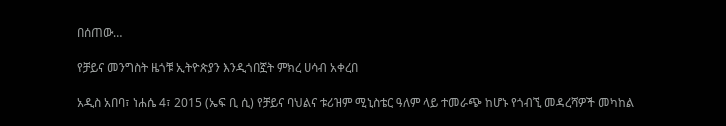በሰጠው…

የቻይና መንግስት ዜጎቹ ኢትዮጵያን እንዲጎበኟት ምክረ ሀሳብ አቀረበ

አዲስ አበባ፣ ነሐሴ 4፣ 2015 (ኤፍ ቢ ሲ) የቻይና ባህልና ቱሪዝም ሚኒስቴር ዓለም ላይ ተመራጭ ከሆኑ የጎብኚ መዳረሻዎች መካከል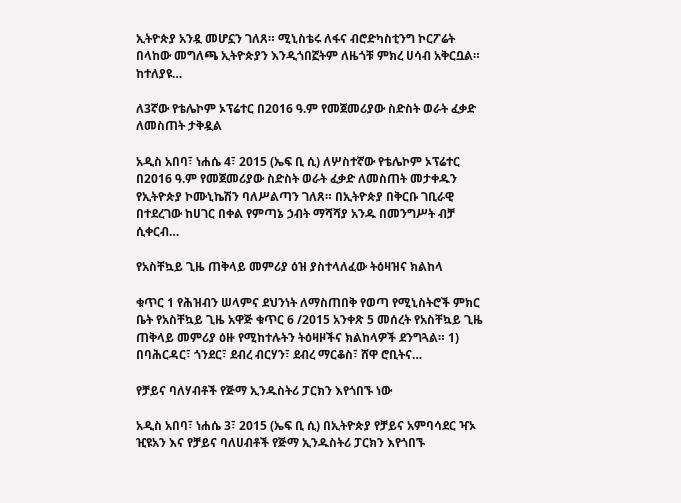ኢትዮጵያ አንዷ መሆኗን ገለጸ። ሚኒስቴሩ ለፋና ብሮድካስቲንግ ኮርፖሬት በላከው መግለጫ ኢትዮጵያን እንዲጎበኟትም ለዜጎቹ ምክረ ሀሳብ አቅርቧል። ከተለያዩ…

ለ3ኛው የቴሌኮም ኦፕሬተር በ2016 ዓ.ም የመጀመሪያው ስድስት ወራት ፈቃድ ለመስጠት ታቅዷል

አዲስ አበባ፣ ነሐሴ 4፣ 2015 (ኤፍ ቢ ሲ) ለሦስተኛው የቴሌኮም ኦፕሬተር በ2016 ዓ.ም የመጀመሪያው ስድስት ወራት ፈቃድ ለመስጠት መታቀዱን የኢትዮጵያ ኮሙኒኬሽን ባለሥልጣን ገለጸ። በኢትዮጵያ በቅርቡ ገቢራዊ በተደረገው ከሀገር በቀል የምጣኔ ኃብት ማሻሻያ አንዱ በመንግሥት ብቻ ሲቀርብ…

የአስቸኳይ ጊዜ ጠቅላይ መምሪያ ዕዝ ያስተላለፈው ትዕዛዝና ክልከላ

ቁጥር 1 የሕዝብን ሠላምና ደህንነት ለማስጠበቅ የወጣ የሚኒስትሮች ምክር ቤት የአስቸኳይ ጊዜ አዋጅ ቁጥር 6 /2015 አንቀጽ 5 መሰረት የአስቸኳይ ጊዜ ጠቅላይ መምሪያ ዕዙ የሚከተሉትን ትዕዛዞችና ክልከላዎች ደንግጓል። 1) በባሕርዳር፣ ጎንደር፣ ደብረ ብርሃን፣ ደብረ ማርቆስ፣ ሸዋ ሮቢትና…

የቻይና ባለሃብቶች የጅማ ኢንዱስትሪ ፓርክን እየጎበኙ ነው

አዲስ አበባ፣ ነሐሴ 3፣ 2015 (ኤፍ ቢ ሲ) በኢትዮጵያ የቻይና አምባሳደር ዣኦ ዢዩአን እና የቻይና ባለሀብቶች የጅማ ኢንዱስትሪ ፓርክን እየጎበኙ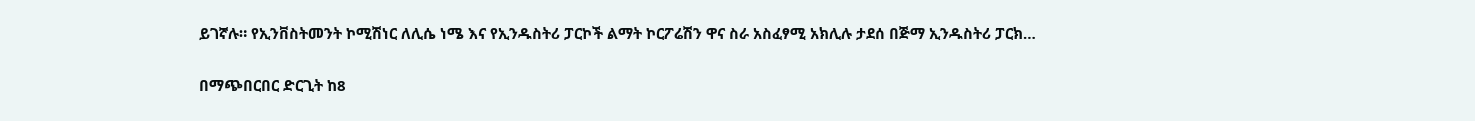ይገኛሉ። የኢንቨስትመንት ኮሚሽነር ለሊሴ ነሜ እና የኢንዱስትሪ ፓርኮች ልማት ኮርፖሬሽን ዋና ስራ አስፈፃሚ አክሊሉ ታደሰ በጅማ ኢንዱስትሪ ፓርክ…

በማጭበርበር ድርጊት ከ8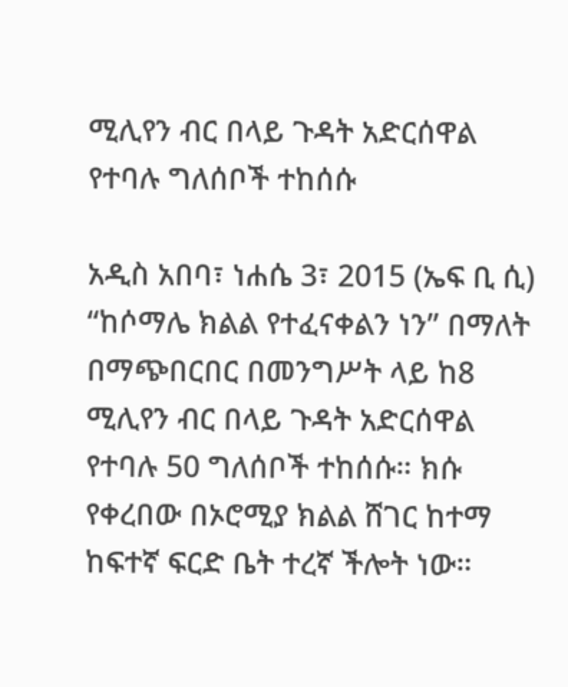ሚሊየን ብር በላይ ጉዳት አድርሰዋል የተባሉ ግለሰቦች ተከሰሱ

አዲስ አበባ፣ ነሐሴ 3፣ 2015 (ኤፍ ቢ ሲ) “ከሶማሌ ክልል የተፈናቀልን ነን” በማለት በማጭበርበር በመንግሥት ላይ ከ8 ሚሊየን ብር በላይ ጉዳት አድርሰዋል የተባሉ 50 ግለሰቦች ተከሰሱ። ክሱ የቀረበው በኦሮሚያ ክልል ሸገር ከተማ ከፍተኛ ፍርድ ቤት ተረኛ ችሎት ነው።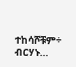ተከሳሾቹም÷ ብርሃኑ…